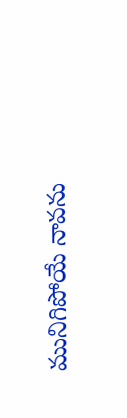మునిగిపోయే నావను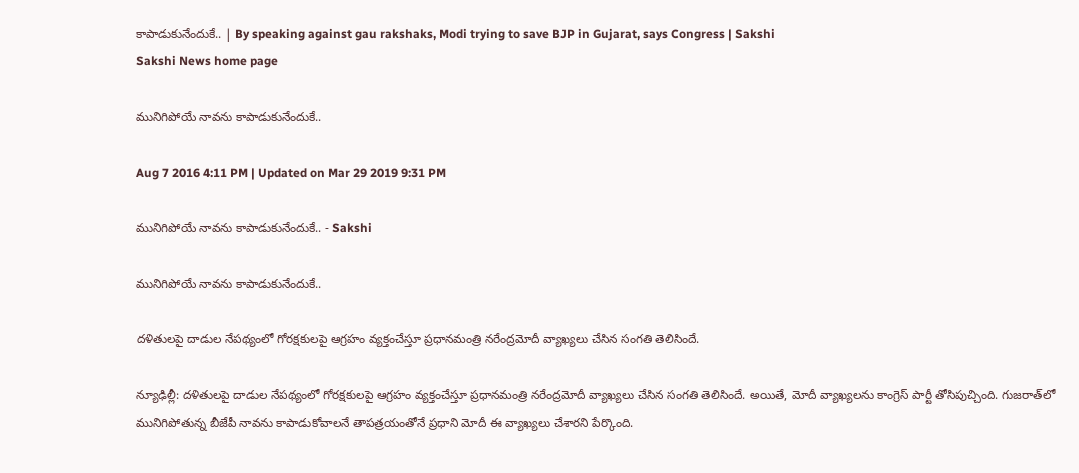కాపాడుకునేందుకే.. | By speaking against gau rakshaks, Modi trying to save BJP in Gujarat, says Congress | Sakshi
Sakshi News home page

మునిగిపోయే నావను కాపాడుకునేందుకే..

Aug 7 2016 4:11 PM | Updated on Mar 29 2019 9:31 PM

మునిగిపోయే నావను కాపాడుకునేందుకే.. - Sakshi

మునిగిపోయే నావను కాపాడుకునేందుకే..

దళితులపై దాడుల నేపథ్యంలో గోరక్షకులపై ఆగ్రహం వ్యక్తంచేస్తూ ప్రధానమంత్రి నరేంద్రమోదీ వ్యాఖ్యలు చేసిన సంగతి తెలిసిందే.

న్యూఢిల్లీ: దళితులపై దాడుల నేపథ్యంలో గోరక్షకులపై ఆగ్రహం వ్యక్తంచేస్తూ ప్రధానమంత్రి నరేంద్రమోదీ వ్యాఖ్యలు చేసిన సంగతి తెలిసిందే. అయితే, మోదీ వ్యాఖ్యలను కాంగ్రెస్‌ పార్టీ తోసిపుచ్చింది. గుజరాత్‌లో మునిగిపోతున్న బీజేపీ నావను కాపాడుకోవాలనే తాపత్రయంతోనే ప్రధాని మోదీ ఈ వ్యాఖ్యలు చేశారని పేర్కొంది.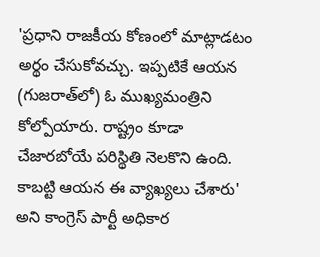'ప్రధాని రాజకీయ కోణంలో మాట్లాడటం అర్థం చేసుకోవచ్చు. ఇప్పటికే ఆయన (గుజరాత్‌లో) ఓ ముఖ్యమంత్రిని కోల్పోయారు. రాష్ట్రం కూడా చేజారబోయే పరిస్థితి నెలకొని ఉంది. కాబట్టి ఆయన ఈ వ్యాఖ్యలు చేశారు' అని కాంగ్రెస్‌ పార్టీ అధికార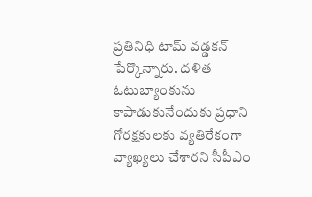ప్రతినిధి టామ్ వడ్డకన్‌ పేర్కొన్నారు. దళిత ఓటుబ్యాంకును కాపాడుకునేందుకు ప్రధాని గోరక్షకులకు వ్యతిరేకంగా వ్యాఖ్యలు చేశారని సీపీఎం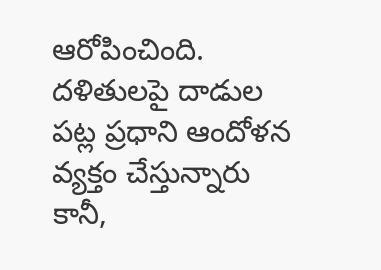ఆరోపించింది. దళితులపై దాడుల పట్ల ప్రధాని ఆందోళన వ్యక్తం చేస్తున్నారు కానీ,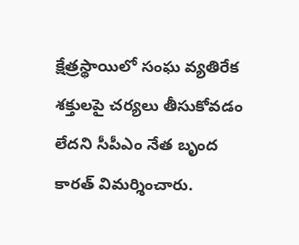క్షేత్రస్థాయిలో సంఘ వ్యతిరేక శక్తులపై చర్యలు తీసుకోవడం లేదని సీపీఎం నేత బృంద కారత్‌ విమర్శించారు.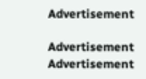Advertisement

Advertisement
Advertisement